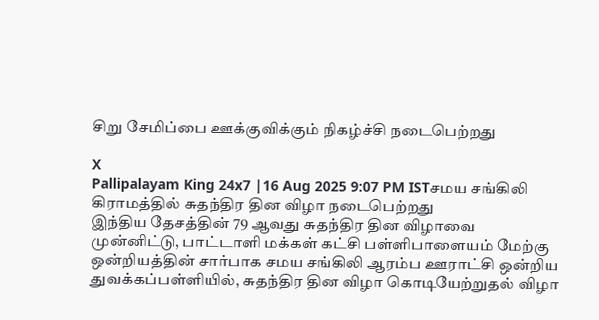சிறு சேமிப்பை ஊக்குவிக்கும் நிகழ்ச்சி நடைபெற்றது

X
Pallipalayam King 24x7 |16 Aug 2025 9:07 PM ISTசமய சங்கிலி கிராமத்தில் சுதந்திர தின விழா நடைபெற்றது
இந்திய தேசத்தின் 79 ஆவது சுதந்திர தின விழாவை முன்னிட்டு, பாட்டாளி மக்கள் கட்சி பள்ளிபாளையம் மேற்கு ஒன்றியத்தின் சார்பாக சமய சங்கிலி ஆரம்ப ஊராட்சி ஒன்றிய துவக்கப்பள்ளியில், சுதந்திர தின விழா கொடியேற்றுதல் விழா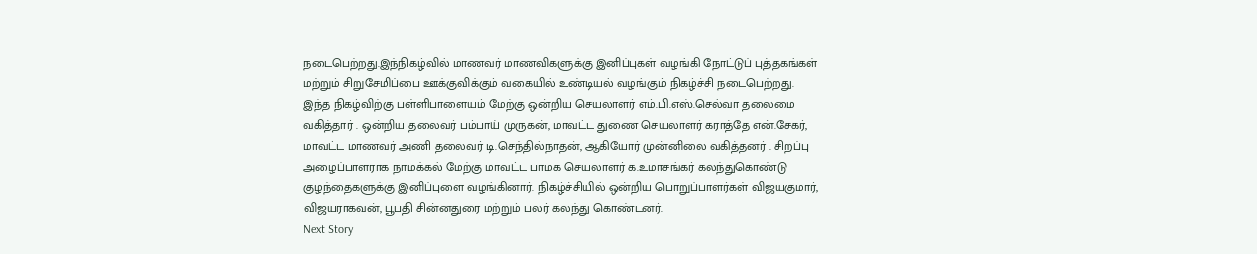நடைபெற்றது.இந்நிகழ்வில் மாணவர் மாணவிகளுக்கு இனிப்புகள் வழங்கி நோட்டுப் புத்தகங்கள் மற்றும் சிறுசேமிப்பை ஊக்குவிக்கும் வகையில் உண்டியல் வழங்கும் நிகழ்ச்சி நடைபெற்றது. இந்த நிகழ்விற்கு பள்ளிபாளையம் மேற்கு ஒன்றிய செயலாளர் எம்.பி.எஸ்.செல்வா தலைமை வகித்தார் . ஒன்றிய தலைவர் பம்பாய் முருகன், மாவட்ட துணை செயலாளர் கராத்தே என்.சேகர், மாவட்ட மாணவர் அணி தலைவர் டி.செந்தில்நாதன், ஆகியோர் முன்னிலை வகித்தனர் . சிறப்பு அழைப்பாளராக நாமக்கல் மேற்கு மாவட்ட பாமக செயலாளர் க.உமாசங்கர் கலந்துகொண்டு குழந்தைகளுக்கு இனிப்புளை வழங்கினார். நிகழ்ச்சியில் ஒன்றிய பொறுப்பாளர்கள் விஜயகுமார், விஜயராகவன், பூபதி சின்னதுரை மற்றும் பலர் கலந்து கொண்டனர்.
Next Story